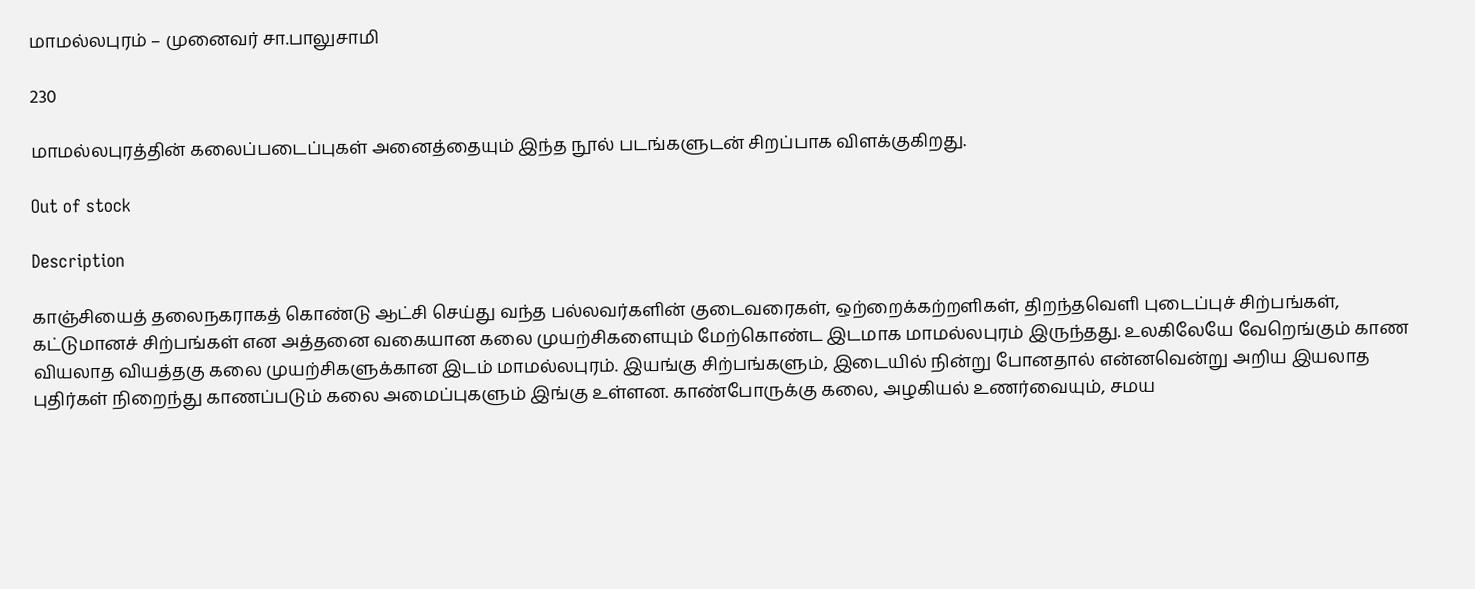மாமல்லபுரம் – முனைவர் சா.பாலுசாமி

230

மாமல்லபுரத்தின் கலைப்படைப்புகள் அனைத்தையும் இந்த நூல் படங்களுடன் சிறப்பாக விளக்குகிறது.

Out of stock

Description

காஞ்சியைத் தலைநகராகத் கொண்டு ஆட்சி செய்து வந்த பல்லவர்களின் குடைவரைகள், ஒற்றைக்கற்றளிகள், திறந்தவெளி புடைப்புச் சிற்பங்கள், கட்டுமானச் சிற்பங்கள் என அத்தனை வகையான கலை முயற்சிகளையும் மேற்கொண்ட இடமாக மாமல்லபுரம் இருந்தது. உலகிலேயே வேறெங்கும் காண வியலாத வியத்தகு கலை முயற்சிகளுக்கான இடம் மாமல்லபுரம். இயங்கு சிற்பங்களும், இடையில் நின்று போனதால் என்னவென்று அறிய இயலாத புதிர்கள் நிறைந்து காணப்படும் கலை அமைப்புகளும் இங்கு உள்ளன. காண்போருக்கு கலை, அழகியல் உணர்வையும், சமய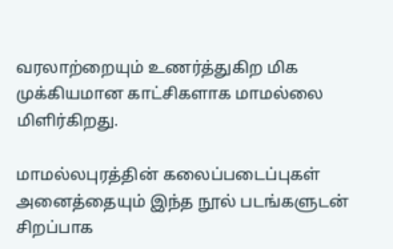வரலாற்றையும் உணர்த்துகிற மிக முக்கியமான காட்சிகளாக மாமல்லை மிளிர்கிறது.

மாமல்லபுரத்தின் கலைப்படைப்புகள் அனைத்தையும் இந்த நூல் படங்களுடன் சிறப்பாக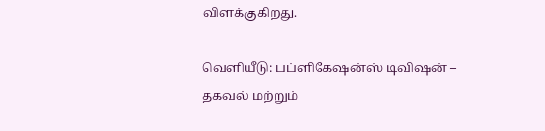விளக்குகிறது.

வெளியீடு: பப்ளிகேஷன்ஸ் டிவிஷன் – தகவல் மற்றும்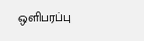ஒளிபரப்பு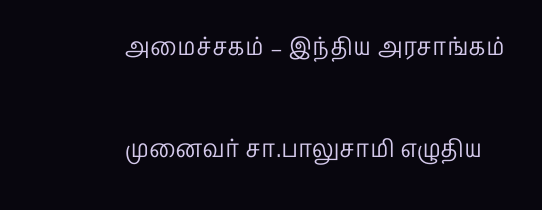அமைச்சகம் – இந்திய அரசாங்கம்

முனைவர் சா.பாலுசாமி எழுதிய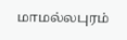மாமல்லபுரம்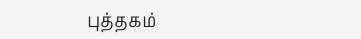புத்தகம்